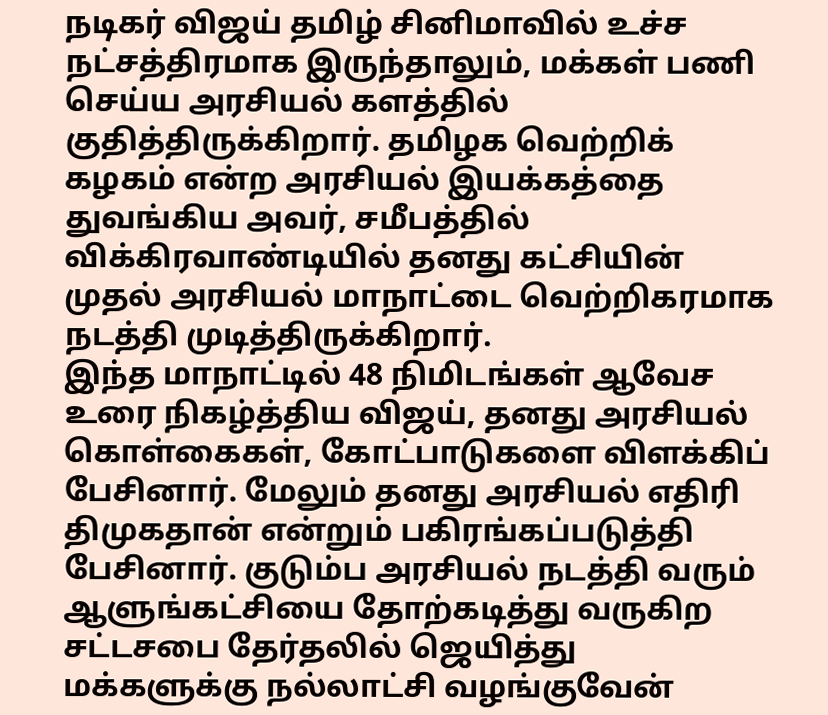நடிகர் விஜய் தமிழ் சினிமாவில் உச்ச நட்சத்திரமாக இருந்தாலும், மக்கள் பணி செய்ய அரசியல் களத்தில் குதித்திருக்கிறார். தமிழக வெற்றிக் கழகம் என்ற அரசியல் இயக்கத்தை துவங்கிய அவர், சமீபத்தில் விக்கிரவாண்டியில் தனது கட்சியின் முதல் அரசியல் மாநாட்டை வெற்றிகரமாக நடத்தி முடித்திருக்கிறார்.
இந்த மாநாட்டில் 48 நிமிடங்கள் ஆவேச உரை நிகழ்த்திய விஜய், தனது அரசியல் கொள்கைகள், கோட்பாடுகளை விளக்கிப் பேசினார். மேலும் தனது அரசியல் எதிரி திமுகதான் என்றும் பகிரங்கப்படுத்தி பேசினார். குடும்ப அரசியல் நடத்தி வரும் ஆளுங்கட்சியை தோற்கடித்து வருகிற சட்டசபை தேர்தலில் ஜெயித்து மக்களுக்கு நல்லாட்சி வழங்குவேன்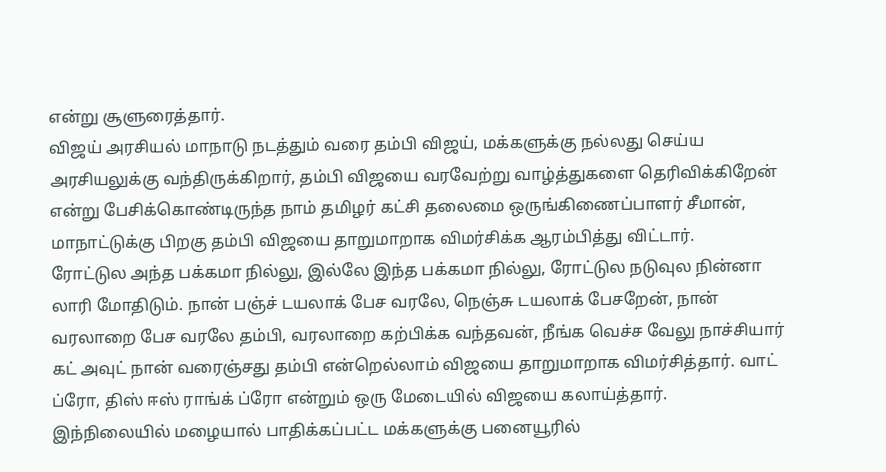என்று சூளுரைத்தார்.
விஜய் அரசியல் மாநாடு நடத்தும் வரை தம்பி விஜய், மக்களுக்கு நல்லது செய்ய அரசியலுக்கு வந்திருக்கிறார், தம்பி விஜயை வரவேற்று வாழ்த்துகளை தெரிவிக்கிறேன் என்று பேசிக்கொண்டிருந்த நாம் தமிழர் கட்சி தலைமை ஒருங்கிணைப்பாளர் சீமான், மாநாட்டுக்கு பிறகு தம்பி விஜயை தாறுமாறாக விமர்சிக்க ஆரம்பித்து விட்டார்.
ரோட்டுல அந்த பக்கமா நில்லு, இல்லே இந்த பக்கமா நில்லு, ரோட்டுல நடுவுல நின்னா லாரி மோதிடும். நான் பஞ்ச் டயலாக் பேச வரலே, நெஞ்சு டயலாக் பேசறேன், நான் வரலாறை பேச வரலே தம்பி, வரலாறை கற்பிக்க வந்தவன், நீங்க வெச்ச வேலு நாச்சியார் கட் அவுட் நான் வரைஞ்சது தம்பி என்றெல்லாம் விஜயை தாறுமாறாக விமர்சித்தார். வாட் ப்ரோ, திஸ் ஈஸ் ராங்க் ப்ரோ என்றும் ஒரு மேடையில் விஜயை கலாய்த்தார்.
இந்நிலையில் மழையால் பாதிக்கப்பட்ட மக்களுக்கு பனையூரில்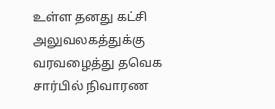உள்ள தனது கட்சி அலுவலகத்துக்கு வரவழைத்து தவெக சார்பில் நிவாரண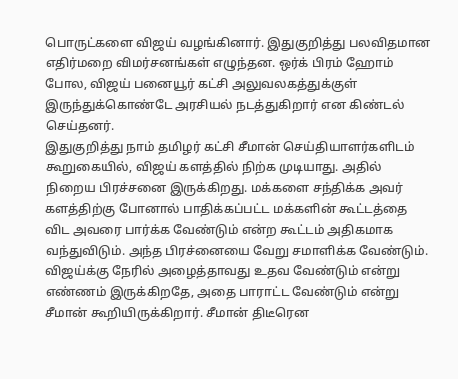பொருட்களை விஜய் வழங்கினார். இதுகுறித்து பலவிதமான எதிர்மறை விமர்சனங்கள் எழுந்தன. ஒர்க் பிரம் ஹோம் போல, விஜய் பனையூர் கட்சி அலுவலகத்துக்குள் இருந்துக்கொண்டே அரசியல் நடத்துகிறார் என கிண்டல் செய்தனர்.
இதுகுறித்து நாம் தமிழர் கட்சி சீமான் செய்தியாளர்களிடம் கூறுகையில், விஜய் களத்தில் நிற்க முடியாது. அதில் நிறைய பிரச்சனை இருக்கிறது. மக்களை சந்திக்க அவர் களத்திற்கு போனால் பாதிக்கப்பட்ட மக்களின் கூட்டத்தை விட அவரை பார்க்க வேண்டும் என்ற கூட்டம் அதிகமாக வந்துவிடும். அந்த பிரச்னையை வேறு சமாளிக்க வேண்டும். விஜய்க்கு நேரில் அழைத்தாவது உதவ வேண்டும் என்று எண்ணம் இருக்கிறதே, அதை பாராட்ட வேண்டும் என்று சீமான் கூறியிருக்கிறார். சீமான் திடீரென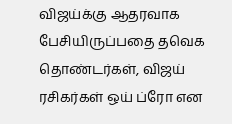விஜய்க்கு ஆதரவாக பேசியிருப்பதை தவெக தொண்டர்கள், விஜய் ரசிகர்கள் ஒய் ப்ரோ என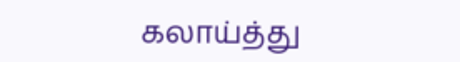கலாய்த்து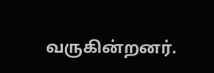வருகின்றனர்.